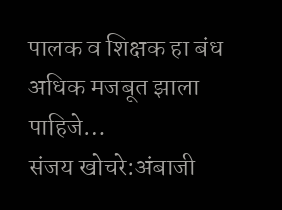पालक व शिक्षक हा बंध अधिक मजबूत झाला पाहिजे…
संजय खोचरे:अंबाजी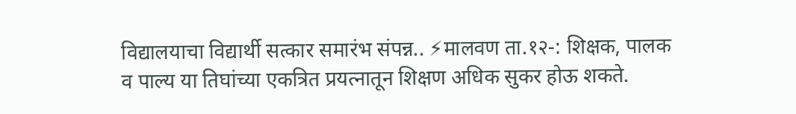विद्यालयाचा विद्यार्थी सत्कार समारंभ संपन्न.. ⚡मालवण ता.१२-: शिक्षक, पालक व पाल्य या तिघांच्या एकत्रित प्रयत्नातून शिक्षण अधिक सुकर होऊ शकते.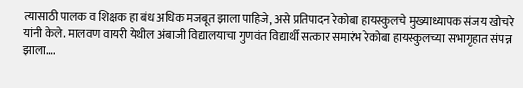त्यासाठी पालक व शिक्षक हा बंध अधिक मजबूत झाला पाहिजे, असे प्रतिपादन रेकोबा हायस्कुलचे मुख्याध्यापक संजय खोचरे यांनी केले. मालवण वायरी येथील अंबाजी विद्यालयाचा गुणवंत विद्यार्थी सत्कार समारंभ रेकोबा हायस्कुलच्या सभागृहात संपन्न झाला….